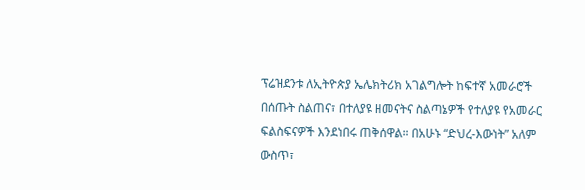ፕሬዝደንቱ ለኢትዮጵያ ኤሌክትሪክ አገልግሎት ከፍተኛ አመራሮች በሰጡት ስልጠና፣ በተለያዩ ዘመናትና ስልጣኔዎች የተለያዩ የአመራር ፍልስፍናዎች እንደነበሩ ጠቅሰዋል። በአሁኑ “ድህረ-እውነት” አለም ውስጥ፣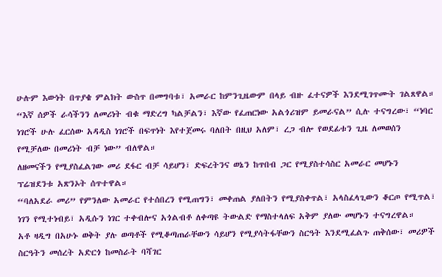ሁሉም እውነት በጥያቄ ምልክት ውስጥ በመግባቱ፣ አመራር ከምንጊዜውም በላይ ብዙ ፈተናዎች እንደሚገጥሙት ገልጸዋል።
“እኛ ሰዎች ራሳችንን ለመሪነት ብቁ ማድረግ ካልቻልን፣ እኛው የፈጠርነው አልጎሪዝም ይመራናል” ሲሉ ተናግረው፣ “ነባር ነገሮች ሁሉ ፈርሰው አዳዲስ ነገሮች በፍጥነት እየተጀመሩ ባለበት በዚህ አለም፣ ረጋ ብሎ የወደፊቱን ጊዜ ለመወሰን የሚቻለው በመሪነት ብቻ ነው” ብለዋል።
ለዘመናችን የሚያስፈልገው መሪ ደፋር ብቻ ሳይሆን፣ ድፍረትንና ወኔን ከጥበብ ጋር የሚያስተሳስር አመራር መሆኑን ፕሬዝደንቱ አጽንኦት ሰጥተዋል።
“ባለአደራ መሪ” የምንለው አመራር የተሰበረን የሚጠግን፣ መቀጠል ያለበትን የሚያስቀጥል፣ አላስፈላጊውን ቆርጦ የሚጥል፣ ነገን የሚተነብይ፣ አዲሱን ነገር ተቀብሎና አጎልብቶ ለቀጣዩ ትውልድ የማስተላለፍ አቅም ያለው መሆኑን ተናግረዋል።
አቶ ዛዲግ በአሁኑ ወቅት ያሉ ወጣቶች የሚቆጣጠራቸውን ሳይሆን የሚያሳትፋቸውን ስርዓት እንደሚፈልጉ ጠቅሰው፣ መሪዎች ስርዓትን መሰረት አድርጎ ከመስራት ባሻገር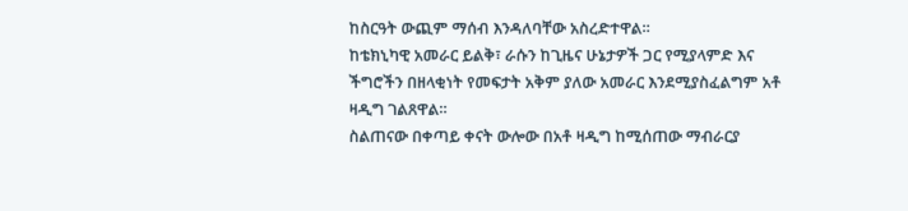ከስርዓት ውጪም ማሰብ እንዳለባቸው አስረድተዋል።
ከቴክኒካዊ አመራር ይልቅ፣ ራሱን ከጊዜና ሁኔታዎች ጋር የሚያላምድ እና ችግሮችን በዘላቂነት የመፍታት አቅም ያለው አመራር እንደሚያስፈልግም አቶ ዛዲግ ገልጸዋል።
ስልጠናው በቀጣይ ቀናት ውሎው በአቶ ዛዲግ ከሚሰጠው ማብራርያ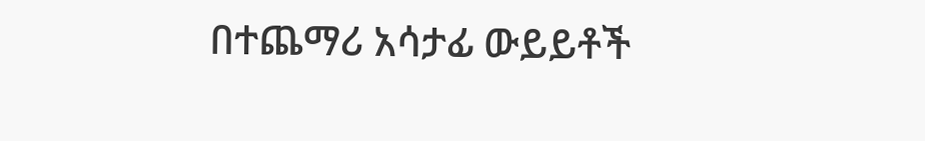በተጨማሪ አሳታፊ ውይይቶች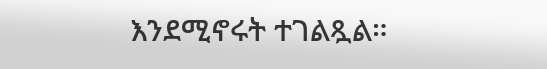እንደሚኖሩት ተገልጿል።